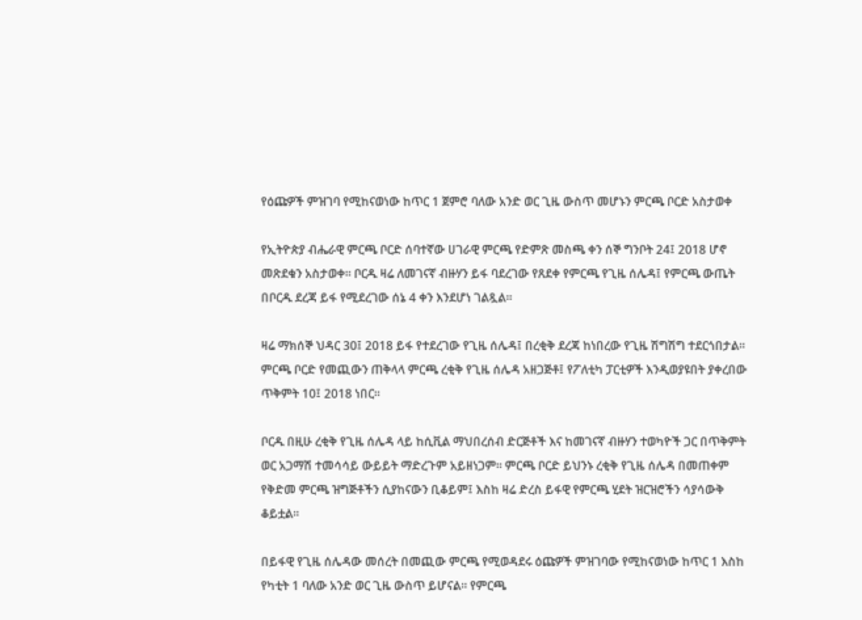የዕጩዎች ምዝገባ የሚከናወነው ከጥር 1 ጀምሮ ባለው አንድ ወር ጊዜ ውስጥ መሆኑን ምርጫ ቦርድ አስታወቀ

የኢትዮጵያ ብሔራዊ ምርጫ ቦርድ ሰባተኛው ሀገራዊ ምርጫ የድምጽ መስጫ ቀን ሰኞ ግንቦት 24፤ 2018 ሆኖ መጽደቁን አስታወቀ። ቦርዱ ዛሬ ለመገናኛ ብዙሃን ይፋ ባደረገው የጸደቀ የምርጫ የጊዜ ሰሌዳ፤ የምርጫ ውጤት በቦርዱ ደረጃ ይፋ የሚደረገው ሰኔ 4 ቀን እንደሆነ ገልጿል።

ዛሬ ማክሰኞ ህዳር 30፤ 2018 ይፋ የተደረገው የጊዜ ሰሌዳ፤ በረቂቅ ደረጃ ከነበረው የጊዜ ሽግሽግ ተደርጎበታል። ምርጫ ቦርድ የመጪውን ጠቅላላ ምርጫ ረቂቅ የጊዜ ሰሌዳ አዘጋጅቶ፤ የፖለቲካ ፓርቲዎች እንዲወያዩበት ያቀረበው ጥቅምት 10፤ 2018 ነበር።

ቦርዱ በዚሁ ረቂቅ የጊዜ ሰሌዳ ላይ ከሲቪል ማህበረሰብ ድርጅቶች እና ከመገናኛ ብዙሃን ተወካዮች ጋር በጥቅምት ወር አጋማሽ ተመሳሳይ ውይይት ማድረጉም አይዘነጋም። ምርጫ ቦርድ ይህንኑ ረቂቅ የጊዜ ሰሌዳ በመጠቀም የቅድመ ምርጫ ዝግጅቶችን ሲያከናውን ቢቆይም፤ እስከ ዛሬ ድረስ ይፋዊ የምርጫ ሂደት ዝርዝሮችን ሳያሳውቅ ቆይቷል።

በይፋዊ የጊዜ ሰሌዳው መሰረት በመጪው ምርጫ የሚወዳደሩ ዕጩዎች ምዝገባው የሚከናወነው ከጥር 1 እስከ የካቲት 1 ባለው አንድ ወር ጊዜ ውስጥ ይሆናል። የምርጫ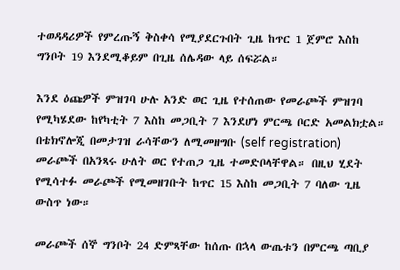ተወዳዳሪዎች የምረጡኝ ቅስቀሳ የሚያደርጉበት ጊዜ ከጥር 1 ጀምሮ እስከ ግንቦት 19 እንደሚቆይም በጊዜ ሰሌዳው ላይ ሰፍሯል።

እንደ ዕጩዎች ምዝገባ ሁሉ አንድ ወር ጊዜ የተሰጠው የመራጮች ምዝገባ የሚካሄደው ከየካቲት 7 እስከ መጋቢት 7 እንደሆነ ምርጫ ቦርድ አመልክቷል። በቴክኖሎጂ በመታገዝ ራሳቸውን ለሚመዘግቡ (self registration) መራጮች በአንጻሩ ሁለት ወር የተጠጋ ጊዜ ተመድቦላቸዋል። በዚህ ሂደት የሚሳተፉ መራጮች የሚመዘገቡት ከጥር 15 እስከ መጋቢት 7 ባለው ጊዜ ውስጥ ነው።

መራጮች ሰኞ ግንቦት 24 ድምጻቸው ከሰጡ በኋላ ውጤቱን በምርጫ ጣቢያ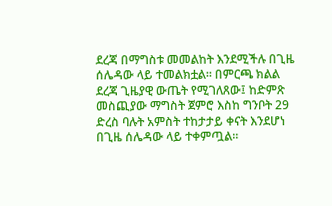ደረጃ በማግስቱ መመልከት እንደሚችሉ በጊዜ ሰሌዳው ላይ ተመልክቷል። በምርጫ ክልል ደረጃ ጊዜያዊ ውጤት የሚገለጸው፤ ከድምጽ መስጪያው ማግስት ጀምሮ እስከ ግንቦት 29 ድረስ ባሉት አምስት ተከታታይ ቀናት እንደሆነ በጊዜ ሰሌዳው ላይ ተቀምጧል።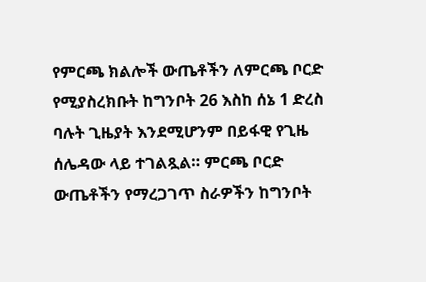የምርጫ ክልሎች ውጤቶችን ለምርጫ ቦርድ የሚያስረክቡት ከግንቦት 26 እስከ ሰኔ 1 ድረስ ባሉት ጊዜያት እንደሚሆንም በይፋዊ የጊዜ ሰሌዳው ላይ ተገልጿል። ምርጫ ቦርድ ውጤቶችን የማረጋገጥ ስራዎችን ከግንቦት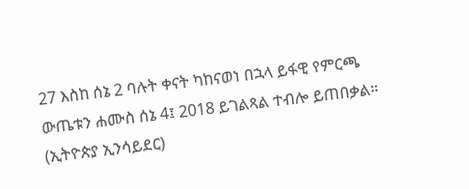27 እስከ ሰኔ 2 ባሉት ቀናት ካከናወነ በኋላ ይፋዊ የምርጫ ውጤቱን ሐሙስ ሰኔ 4፤ 2018 ይገልጻል ተብሎ ይጠበቃል። (ኢትዮጵያ ኢንሳይደር)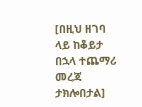[በዚህ ዘገባ ላይ ከቆይታ በኋላ ተጨማሪ መረጃ ታክሎበታል]